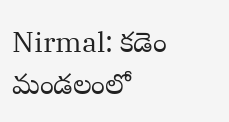Nirmal: కడెం మండలంలో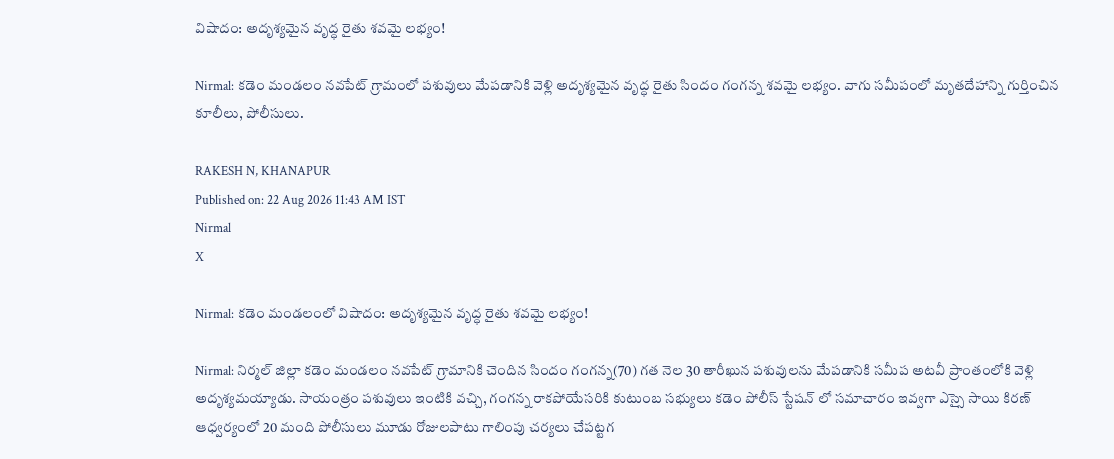విషాదం: అదృశ్యమైన వృద్ధ రైతు శవమై లభ్యం!

Nirmal: కడెం మండలం నవపేట్ గ్రామంలో పశువులు మేపడానికి వెళ్లి అదృశ్యమైన వృద్ధ రైతు సిందం గంగన్న శవమై లభ్యం. వాగు సమీపంలో మృతదేహాన్ని గుర్తించిన కూలీలు, పోలీసులు.

RAKESH N, KHANAPUR
Published on: 22 Aug 2026 11:43 AM IST
Nirmal
X

Nirmal: కడెం మండలంలో విషాదం: అదృశ్యమైన వృద్ధ రైతు శవమై లభ్యం!

Nirmal: నిర్మల్ జిల్లా కడెం మండలం నవపేట్ గ్రామానికి చెందిన సిందం గంగన్న(70) గత నెల 30 తారీఖున పశువులను మేపడానికి సమీప అటవీ ప్రాంతంలోకి వెళ్లి అదృశ్యమయ్యాడు. సాయంత్రం పశువులు ఇంటికి వచ్చి, గంగన్న రాకపోయేసరికి కుటుంబ సభ్యులు కడెం పోలీస్ స్టేషన్ లో సమాచారం ఇవ్వగా ఎస్సై సాయి కిరణ్ ఆధ్వర్యంలో 20 మంది పోలీసులు మూడు రోజులపాటు గాలింపు చర్యలు చేపట్టగ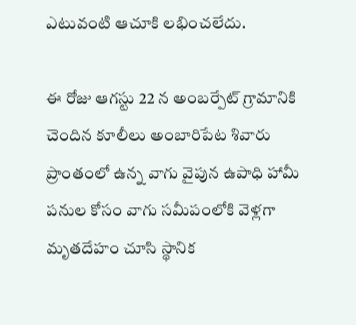ఎటువంటి ఆచూకి లభించలేదు.

ఈ రోజు ఆగస్టు 22 న అంబర్పేట్ గ్రామానికి చెందిన కూలీలు అంబారిపేట శివారు ప్రాంతంలో ఉన్న వాగు వైపున ఉపాధి హామీ పనుల కోసం వాగు సమీపంలోకి వెళ్లగా మృతదేహం చూసి స్థానిక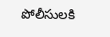పోలీసులకి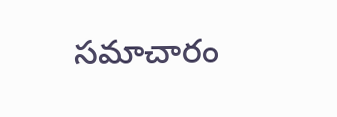సమాచారం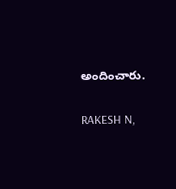అందించారు.

RAKESH N,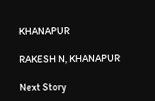KHANAPUR

RAKESH N, KHANAPUR

Next Story